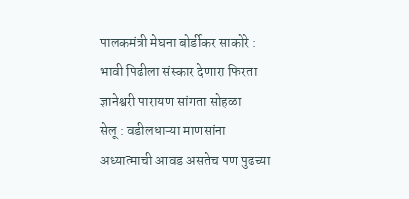पालकमंत्री मेघना बोर्डीकर साकोरे : भावी पिढीला संस्कार देणारा फिरता ज्ञानेश्वरी पारायण सांगता सोहळा
सेलू : वडीलधाऱ्या माणसांना अध्यात्माची आवड असतेच पण पुढच्या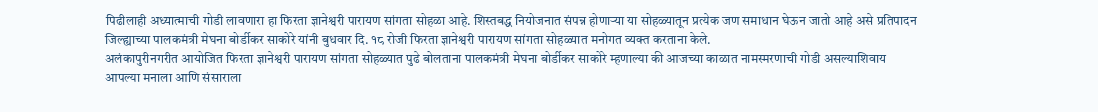पिढीलाही अध्यात्माची गोडी लावणारा हा फिरता ज्ञानेश्वरी पारायण सांगता सोहळा आहे. शिस्तबद्ध नियोजनात संपन्न होणाऱ्या या सोहळ्यातून प्रत्येक जण समाधान घेऊन जातो आहे असे प्रतिपादन जिल्ह्याच्या पालकमंत्री मेघना बोर्डीकर साकोरे यांनी बुधवार दि. १८ रोजी फिरता ज्ञानेश्वरी पारायण सांगता सोहळ्यात मनोगत व्यक्त करताना केले.
अलंकापुरीनगरीत आयोजित फिरता ज्ञानेश्वरी पारायण सांगता सोहळ्यात पुढे बोलताना पालकमंत्री मेघना बोर्डीकर साकोरे म्हणाल्या की आजच्या काळात नामस्मरणाची गोडी असल्याशिवाय आपल्या मनाला आणि संसाराला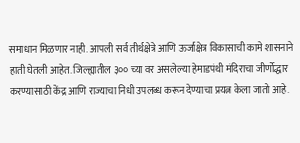समाधान मिळणार नाही. आपली सर्व तीर्थक्षेत्रे आणि ऊर्जाक्षेत्र विकासाची कामे शासनाने हाती घेतली आहेत. जिल्ह्यातील ३०० च्या वर असलेल्या हेमाडपंथी मंदिराचा जीर्णोद्धार करण्यासाठी केंद्र आणि राज्याचा निधी उपलब्ध करून देण्याचा प्रयत्न केला जातो आहे.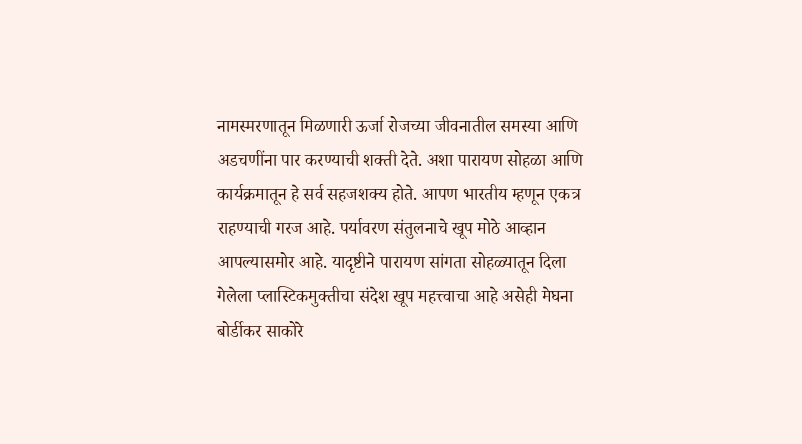नामस्मरणातून मिळणारी ऊर्जा रोजच्या जीवनातील समस्या आणि अडचणींना पार करण्याची शक्ती देते. अशा पारायण सोहळा आणि कार्यक्रमातून हे सर्व सहजशक्य होते. आपण भारतीय म्हणून एकत्र राहण्याची गरज आहे. पर्यावरण संतुलनाचे खूप मोठे आव्हान आपल्यासमोर आहे. यादृष्टीने पारायण सांगता सोहळ्यातून दिला गेलेला प्लास्टिकमुक्तीचा संदेश खूप महत्त्वाचा आहे असेही मेघना बोर्डीकर साकोरे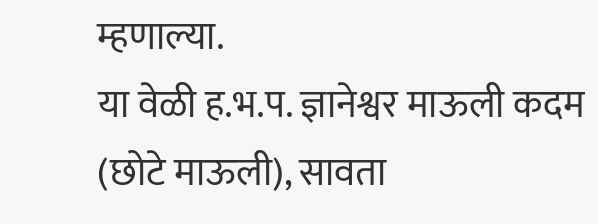म्हणाल्या.
या वेळी ह.भ.प. ज्ञानेश्वर माऊली कदम (छोटे माऊली), सावता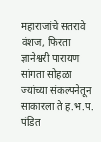महाराजांचे सतरावे वंशज, फिरता ज्ञानेश्वरी पारायण सांगता सोहळा ज्यांच्या संकल्पनेतून साकारला ते ह.भ.प. पंडित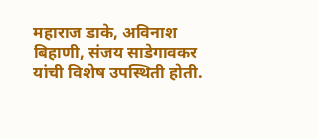महाराज डाके, अविनाश बिहाणी, संजय साडेगावकर यांची विशेष उपस्थिती होती.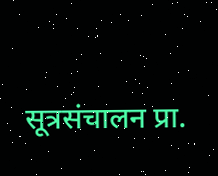सूत्रसंचालन प्रा.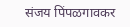संजय पिंपळगावकर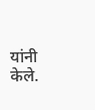यांनी केले.